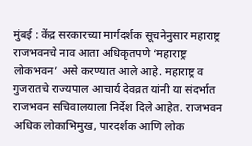मुंबई : केंद्र सरकारच्या मार्गदर्शक सूचनेनुसार महाराष्ट्र राजभवनचे नाव आता अधिकृतपणे ‘महाराष्ट्र लोकभवन’ असे करण्यात आले आहे. महाराष्ट्र व गुजरातचे राज्यपाल आचार्य देवव्रत यांनी या संदर्भात राजभवन सचिवालयाला निर्देश दिले आहेत. राजभवन अधिक लोकाभिमुख, पारदर्शक आणि लोक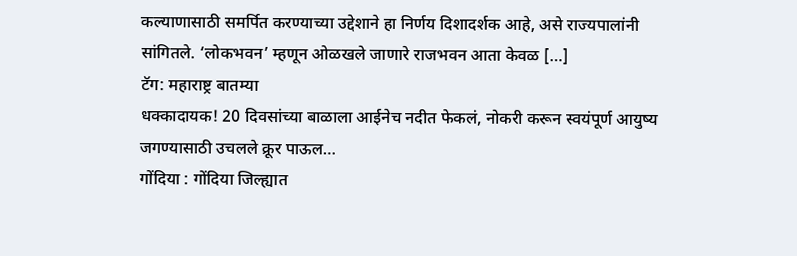कल्याणासाठी समर्पित करण्याच्या उद्देशाने हा निर्णय दिशादर्शक आहे, असे राज्यपालांनी सांगितले. ‘लोकभवन’ म्हणून ओळखले जाणारे राजभवन आता केवळ […]
टॅग: महाराष्ट्र बातम्या
धक्कादायक! 20 दिवसांच्या बाळाला आईनेच नदीत फेकलं, नोकरी करून स्वयंपूर्ण आयुष्य जगण्यासाठी उचलले क्रूर पाऊल…
गोंदिया : गोंदिया जिल्ह्यात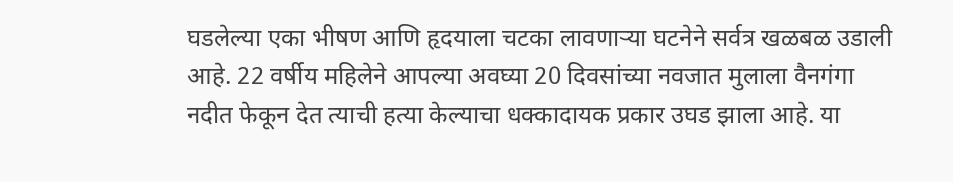घडलेल्या एका भीषण आणि हृदयाला चटका लावणाऱ्या घटनेने सर्वत्र खळबळ उडाली आहे. 22 वर्षीय महिलेने आपल्या अवघ्या 20 दिवसांच्या नवजात मुलाला वैनगंगा नदीत फेकून देत त्याची हत्या केल्याचा धक्कादायक प्रकार उघड झाला आहे. या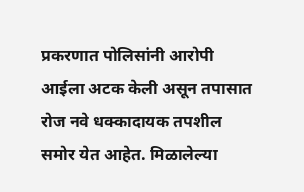प्रकरणात पोलिसांनी आरोपी आईला अटक केली असून तपासात रोज नवे धक्कादायक तपशील समोर येत आहेत. मिळालेल्या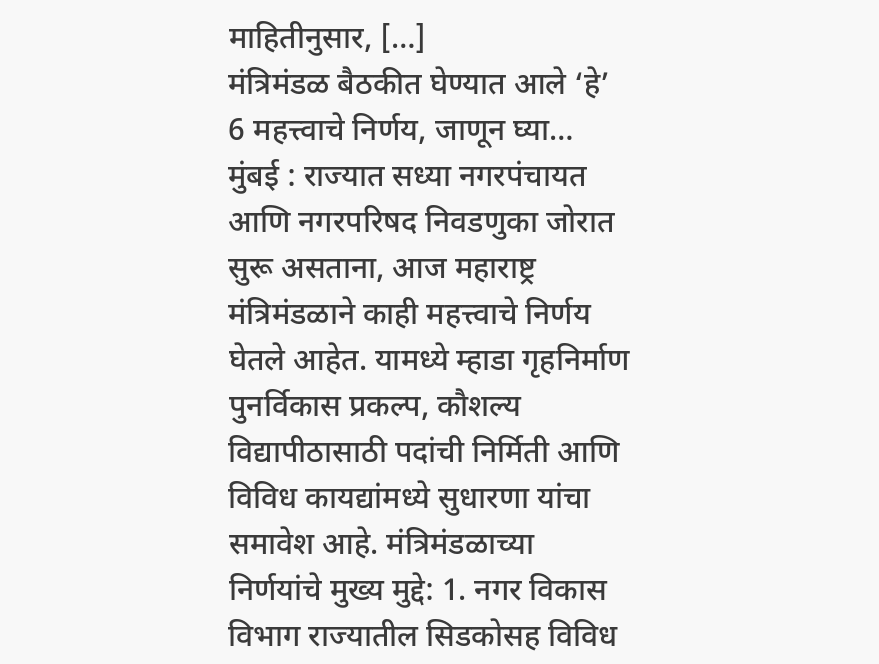माहितीनुसार, […]
मंत्रिमंडळ बैठकीत घेण्यात आले ‘हे’ 6 महत्त्वाचे निर्णय, जाणून घ्या…
मुंबई : राज्यात सध्या नगरपंचायत आणि नगरपरिषद निवडणुका जोरात सुरू असताना, आज महाराष्ट्र मंत्रिमंडळाने काही महत्त्वाचे निर्णय घेतले आहेत. यामध्ये म्हाडा गृहनिर्माण पुनर्विकास प्रकल्प, कौशल्य विद्यापीठासाठी पदांची निर्मिती आणि विविध कायद्यांमध्ये सुधारणा यांचा समावेश आहे. मंत्रिमंडळाच्या निर्णयांचे मुख्य मुद्दे: 1. नगर विकास विभाग राज्यातील सिडकोसह विविध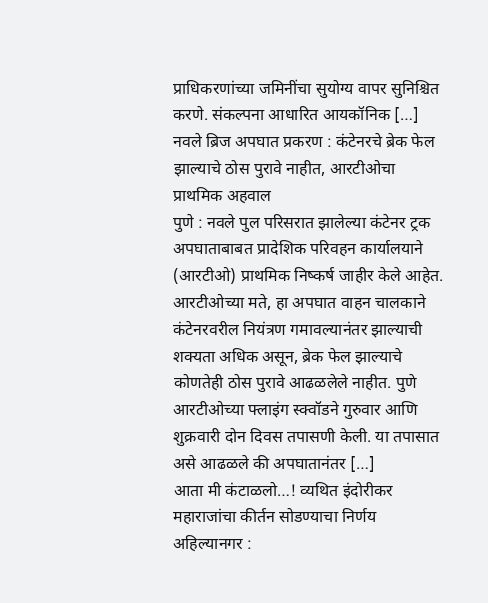प्राधिकरणांच्या जमिनींचा सुयोग्य वापर सुनिश्चित करणे. संकल्पना आधारित आयकॉनिक […]
नवले ब्रिज अपघात प्रकरण : कंटेनरचे ब्रेक फेल झाल्याचे ठोस पुरावे नाहीत, आरटीओचा प्राथमिक अहवाल
पुणे : नवले पुल परिसरात झालेल्या कंटेनर ट्रक अपघाताबाबत प्रादेशिक परिवहन कार्यालयाने (आरटीओ) प्राथमिक निष्कर्ष जाहीर केले आहेत. आरटीओच्या मते, हा अपघात वाहन चालकाने कंटेनरवरील नियंत्रण गमावल्यानंतर झाल्याची शक्यता अधिक असून, ब्रेक फेल झाल्याचे कोणतेही ठोस पुरावे आढळलेले नाहीत. पुणे आरटीओच्या फ्लाइंग स्क्वॉडने गुरुवार आणि शुक्रवारी दोन दिवस तपासणी केली. या तपासात असे आढळले की अपघातानंतर […]
आता मी कंटाळलो…! व्यथित इंदोरीकर महाराजांचा कीर्तन सोडण्याचा निर्णय
अहिल्यानगर :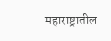महाराष्ट्रातील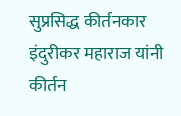सुप्रसिद्ध कीर्तनकार इंदुरीकर महाराज यांनी कीर्तन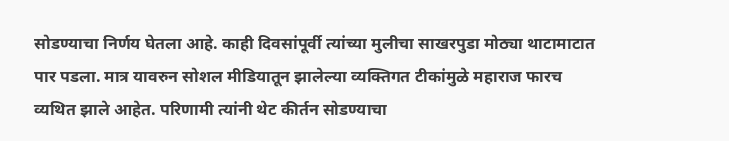सोडण्याचा निर्णय घेतला आहे. काही दिवसांपूर्वी त्यांच्या मुलीचा साखरपुडा मोठ्या थाटामाटात पार पडला. मात्र यावरुन सोशल मीडियातून झालेल्या व्यक्तिगत टीकांमुळे महाराज फारच व्यथित झाले आहेत. परिणामी त्यांनी थेट कीर्तन सोडण्याचा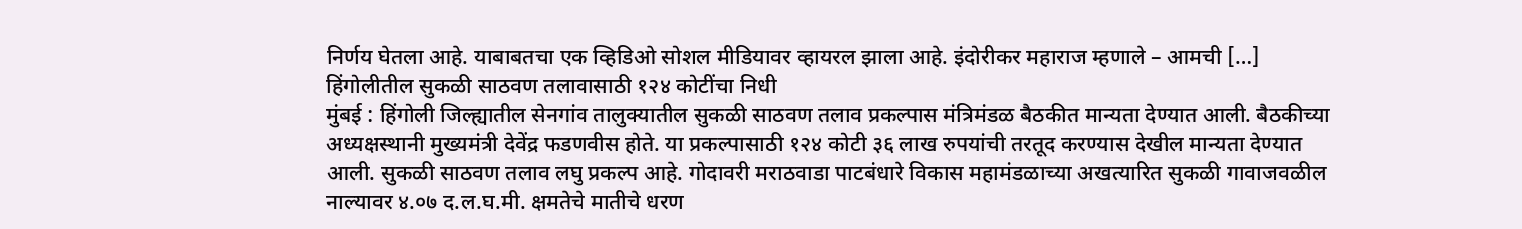निर्णय घेतला आहे. याबाबतचा एक व्हिडिओ सोशल मीडियावर व्हायरल झाला आहे. इंदोरीकर महाराज म्हणाले – आमची […]
हिंगोलीतील सुकळी साठवण तलावासाठी १२४ कोटींचा निधी
मुंबई : हिंगोली जिल्ह्यातील सेनगांव तालुक्यातील सुकळी साठवण तलाव प्रकल्पास मंत्रिमंडळ बैठकीत मान्यता देण्यात आली. बैठकीच्या अध्यक्षस्थानी मुख्यमंत्री देवेंद्र फडणवीस होते. या प्रकल्पासाठी १२४ कोटी ३६ लाख रुपयांची तरतूद करण्यास देखील मान्यता देण्यात आली. सुकळी साठवण तलाव लघु प्रकल्प आहे. गोदावरी मराठवाडा पाटबंधारे विकास महामंडळाच्या अखत्यारित सुकळी गावाजवळील नाल्यावर ४.०७ द.ल.घ.मी. क्षमतेचे मातीचे धरण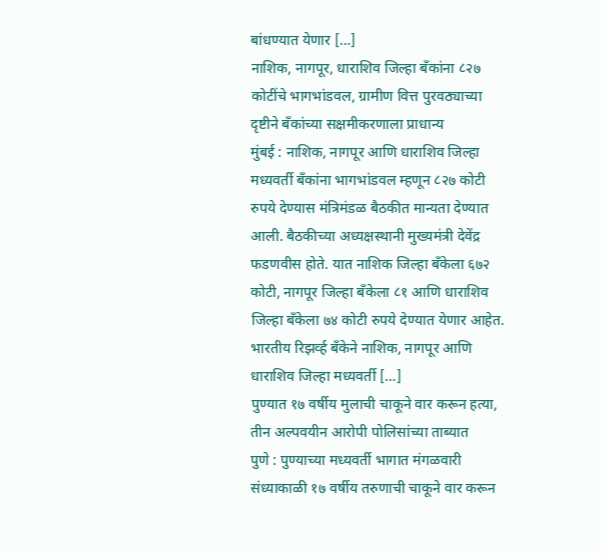बांधण्यात येणार […]
नाशिक, नागपूर, धाराशिव जिल्हा बँकांना ८२७ कोटींचे भागभांडवल, ग्रामीण वित्त पुरवठ्याच्या दृष्टीने बँकांच्या सक्षमीकरणाला प्राधान्य
मुंबई : नाशिक, नागपूर आणि धाराशिव जिल्हा मध्यवर्ती बँकांना भागभांडवल म्हणून ८२७ कोटी रुपये देण्यास मंत्रिमंडळ बैठकीत मान्यता देण्यात आली. बैठकीच्या अध्यक्षस्थानी मुख्यमंत्री देवेंद्र फडणवीस होते. यात नाशिक जिल्हा बँकेला ६७२ कोटी, नागपूर जिल्हा बँकेला ८१ आणि धाराशिव जिल्हा बँकेला ७४ कोटी रुपये देण्यात येणार आहेत. भारतीय रिझर्व्ह बँकेने नाशिक, नागपूर आणि धाराशिव जिल्हा मध्यवर्ती […]
पुण्यात १७ वर्षीय मुलाची चाकूने वार करून हत्या, तीन अल्पवयीन आरोपी पोलिसांच्या ताब्यात
पुणे : पुण्याच्या मध्यवर्ती भागात मंगळवारी संध्याकाळी १७ वर्षीय तरुणाची चाकूने वार करून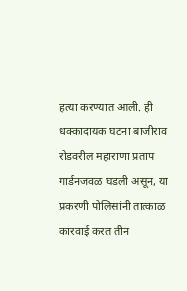हत्या करण्यात आली. ही धक्कादायक घटना बाजीराव रोडवरील महाराणा प्रताप गार्डनजवळ घडली असून, या प्रकरणी पोलिसांनी तात्काळ कारवाई करत तीन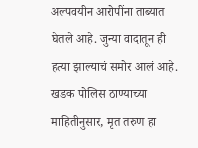अल्पवयीन आरोपींना ताब्यात घेतले आहे. जुन्या वादातून ही हत्या झाल्याचं समोर आलं आहे. खडक पोलिस ठाण्याच्या माहितीनुसार, मृत तरुण हा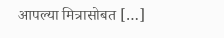आपल्या मित्रासोबत […]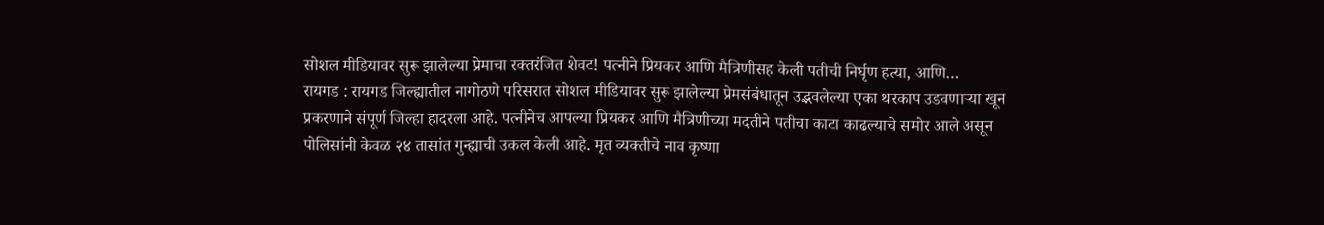सोशल मीडियावर सुरू झालेल्या प्रेमाचा रक्तरंजित शेवट! पत्नीने प्रियकर आणि मैत्रिणीसह केली पतीची निर्घृण हत्या, आणि…
रायगड : रायगड जिल्ह्यातील नागोठणे परिसरात सोशल मीडियावर सुरू झालेल्या प्रेमसंबंधातून उद्भवलेल्या एका थरकाप उडवणाऱ्या खून प्रकरणाने संपूर्ण जिल्हा हादरला आहे. पत्नीनेच आपल्या प्रियकर आणि मैत्रिणीच्या मदतीने पतीचा काटा काढल्याचे समोर आले असून पोलिसांनी केवळ २४ तासांत गुन्ह्याची उकल केली आहे. मृत व्यक्तीचे नाव कृष्णा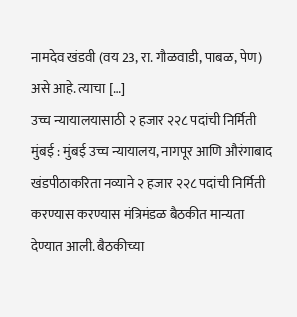नामदेव खंडवी (वय 23, रा. गौळवाडी, पाबळ, पेण) असे आहे. त्याचा […]
उच्च न्यायालयासाठी २ हजार २२८ पदांची निर्मिती
मुंबई : मुंबई उच्च न्यायालय, नागपूर आणि औरंगाबाद खंडपीठाकरिता नव्याने २ हजार २२८ पदांची निर्मिती करण्यास करण्यास मंत्रिमंडळ बैठकीत मान्यता देण्यात आली. बैठकीच्या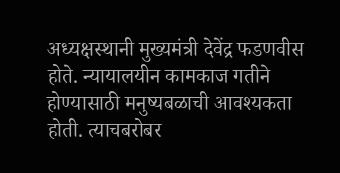अध्यक्षस्थानी मुख्यमंत्री देवेंद्र फडणवीस होते. न्यायालयीन कामकाज गतीने होण्यासाठी मनुष्यबळाची आवश्यकता होती. त्याचबरोबर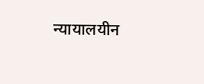न्यायालयीन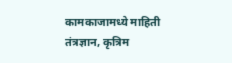कामकाजामध्ये माहिती तंत्रज्ञान, कृत्रिम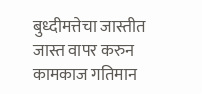बुध्दीमत्तेचा जास्तीत जास्त वापर करुन कामकाज गतिमान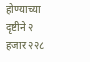होण्याच्या दृष्टीने २ हजार २२८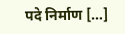पदे निर्माण […]